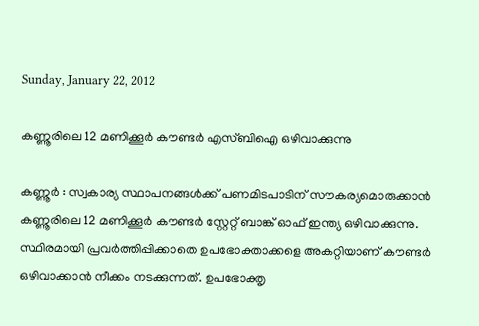Sunday, January 22, 2012

കണ്ണൂരിലെ 12 മണിക്കൂര്‍ കൗണ്ടര്‍ എസ്ബിഐ ഒഴിവാക്കുന്നു

കണ്ണൂര്‍ : സ്വകാര്യ സ്ഥാപനങ്ങള്‍ക്ക് പണമിടപാടിന് സൗകര്യമൊരുക്കാന്‍ കണ്ണൂരിലെ 12 മണിക്കൂര്‍ കൗണ്ടര്‍ സ്റ്റേറ്റ് ബാങ്ക് ഓഫ് ഇന്ത്യ ഒഴിവാക്കുന്നു. സ്ഥിരമായി പ്രവര്‍ത്തിപ്പിക്കാതെ ഉപഭോക്താക്കളെ അകറ്റിയാണ് കൗണ്ടര്‍ ഒഴിവാക്കാന്‍ നീക്കം നടക്കുന്നത്. ഉപഭോക്തൃ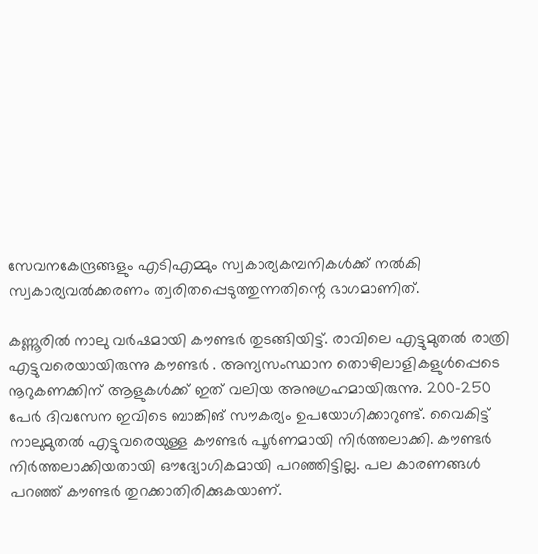സേവനകേന്ദ്രങ്ങളും എടിഎമ്മും സ്വകാര്യകമ്പനികള്‍ക്ക് നല്‍കി സ്വകാര്യവല്‍ക്കരണം ത്വരിതപ്പെടുത്തുന്നതിന്റെ ഭാഗമാണിത്.

കണ്ണൂരില്‍ നാലു വര്‍ഷമായി കൗണ്ടര്‍ തുടങ്ങിയിട്ട്. രാവിലെ എട്ടുമുതല്‍ രാത്രി എട്ടുവരെയായിരുന്നു കൗണ്ടര്‍ . അന്യസംസ്ഥാന തൊഴിലാളികളുള്‍പ്പെടെ നൂറുകണക്കിന് ആളുകള്‍ക്ക് ഇത് വലിയ അനുഗ്രഹമായിരുന്നു. 200-250 പേര്‍ ദിവസേന ഇവിടെ ബാങ്കിങ് സൗകര്യം ഉപയോഗിക്കാറുണ്ട്. വൈകിട്ട് നാലുമുതല്‍ എട്ടുവരെയുള്ള കൗണ്ടര്‍ പൂര്‍ണമായി നിര്‍ത്തലാക്കി. കൗണ്ടര്‍ നിര്‍ത്തലാക്കിയതായി ഔദ്യോഗികമായി പറഞ്ഞിട്ടില്ല. പല കാരണങ്ങള്‍ പറഞ്ഞ് കൗണ്ടര്‍ തുറക്കാതിരിക്കുകയാണ്.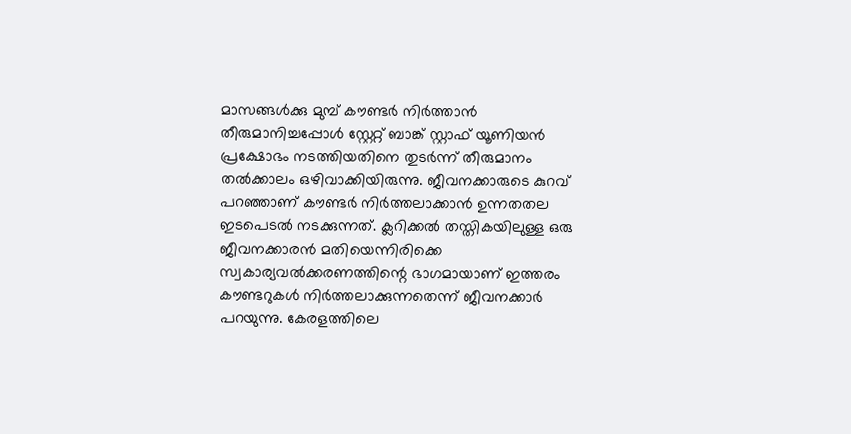മാസങ്ങള്‍ക്കു മുമ്പ് കൗണ്ടര്‍ നിര്‍ത്താന്‍ തീരുമാനിച്ചപ്പോള്‍ സ്റ്റേറ്റ് ബാങ്ക് സ്റ്റാഫ് യൂണിയന്‍ പ്രക്ഷോഭം നടത്തിയതിനെ തുടര്‍ന്ന് തീരുമാനം തല്‍ക്കാലം ഒഴിവാക്കിയിരുന്നു. ജീവനക്കാരുടെ കുറവ് പറഞ്ഞാണ് കൗണ്ടര്‍ നിര്‍ത്തലാക്കാന്‍ ഉന്നതതല ഇടപെടല്‍ നടക്കുന്നത്. ക്ലറിക്കല്‍ തസ്തികയിലുള്ള ഒരു ജീവനക്കാരന്‍ മതിയെന്നിരിക്കെ സ്വകാര്യവല്‍ക്കരണത്തിന്റെ ഭാഗമായാണ് ഇത്തരം കൗണ്ടറുകള്‍ നിര്‍ത്തലാക്കുന്നതെന്ന് ജീവനക്കാര്‍ പറയുന്നു. കേരളത്തിലെ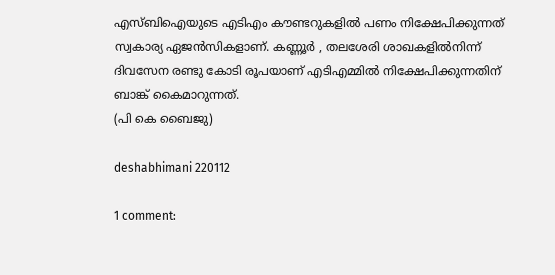എസ്ബിഐയുടെ എടിഎം കൗണ്ടറുകളില്‍ പണം നിക്ഷേപിക്കുന്നത് സ്വകാര്യ ഏജന്‍സികളാണ്. കണ്ണൂര്‍ , തലശേരി ശാഖകളില്‍നിന്ന് ദിവസേന രണ്ടു കോടി രൂപയാണ് എടിഎമ്മില്‍ നിക്ഷേപിക്കുന്നതിന് ബാങ്ക് കൈമാറുന്നത്.
(പി കെ ബൈജു)

deshabhimani 220112

1 comment: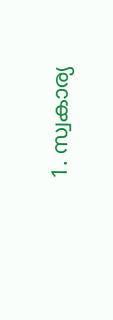1. സ്വകാര്യ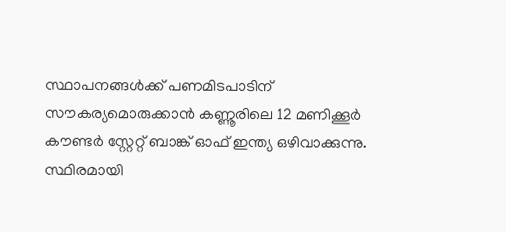സ്ഥാപനങ്ങള്‍ക്ക് പണമിടപാടിന് സൗകര്യമൊരുക്കാന്‍ കണ്ണൂരിലെ 12 മണിക്കൂര്‍ കൗണ്ടര്‍ സ്റ്റേറ്റ് ബാങ്ക് ഓഫ് ഇന്ത്യ ഒഴിവാക്കുന്നു. സ്ഥിരമായി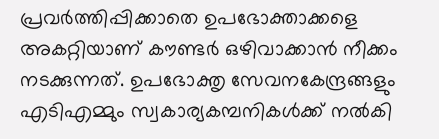പ്രവര്‍ത്തിപ്പിക്കാതെ ഉപഭോക്താക്കളെ അകറ്റിയാണ് കൗണ്ടര്‍ ഒഴിവാക്കാന്‍ നീക്കം നടക്കുന്നത്. ഉപഭോക്തൃ സേവനകേന്ദ്രങ്ങളും എടിഎമ്മും സ്വകാര്യകമ്പനികള്‍ക്ക് നല്‍കി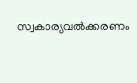സ്വകാര്യവല്‍ക്കരണം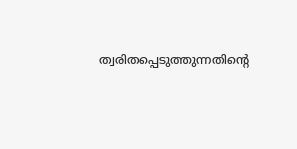ത്വരിതപ്പെടുത്തുന്നതിന്റെ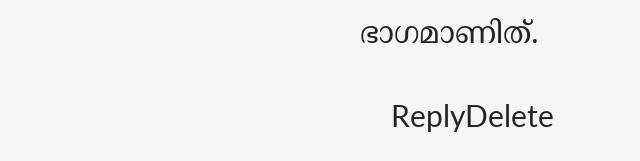ഭാഗമാണിത്.

    ReplyDelete